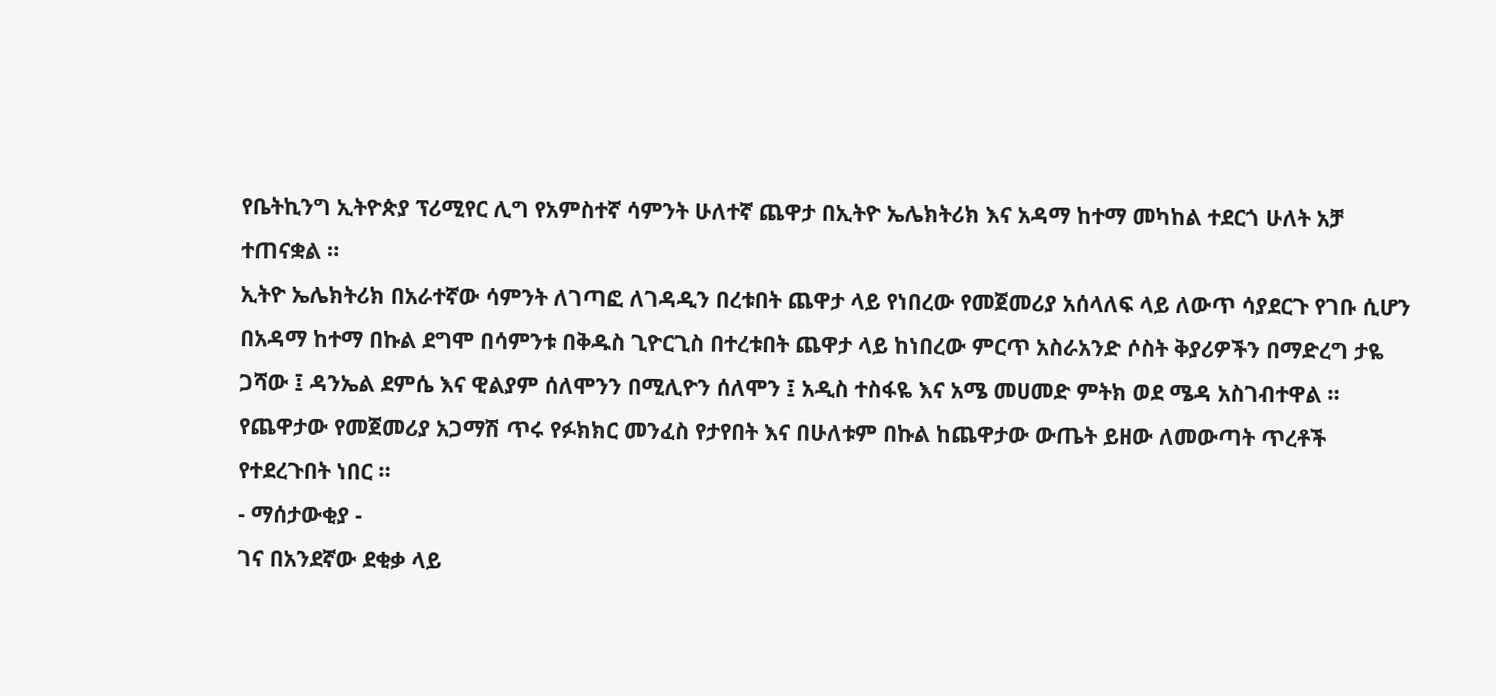የቤትኪንግ ኢትዮጵያ ፕሪሚየር ሊግ የአምስተኛ ሳምንት ሁለተኛ ጨዋታ በኢትዮ ኤሌክትሪክ እና አዳማ ከተማ መካከል ተደርጎ ሁለት አቻ ተጠናቋል ።
ኢትዮ ኤሌክትሪክ በአራተኛው ሳምንት ለገጣፎ ለገዳዲን በረቱበት ጨዋታ ላይ የነበረው የመጀመሪያ አሰላለፍ ላይ ለውጥ ሳያደርጉ የገቡ ሲሆን በአዳማ ከተማ በኩል ደግሞ በሳምንቱ በቅዱስ ጊዮርጊስ በተረቱበት ጨዋታ ላይ ከነበረው ምርጥ አስራአንድ ሶስት ቅያሪዎችን በማድረግ ታዬ ጋሻው ፤ ዳንኤል ደምሴ እና ዊልያም ሰለሞንን በሚሊዮን ሰለሞን ፤ አዲስ ተስፋዬ እና አሜ መሀመድ ምትክ ወደ ሜዳ አስገብተዋል ።
የጨዋታው የመጀመሪያ አጋማሽ ጥሩ የፉክክር መንፈስ የታየበት እና በሁለቱም በኩል ከጨዋታው ውጤት ይዘው ለመውጣት ጥረቶች የተደረጉበት ነበር ።
- ማሰታውቂያ -
ገና በአንደኛው ደቂቃ ላይ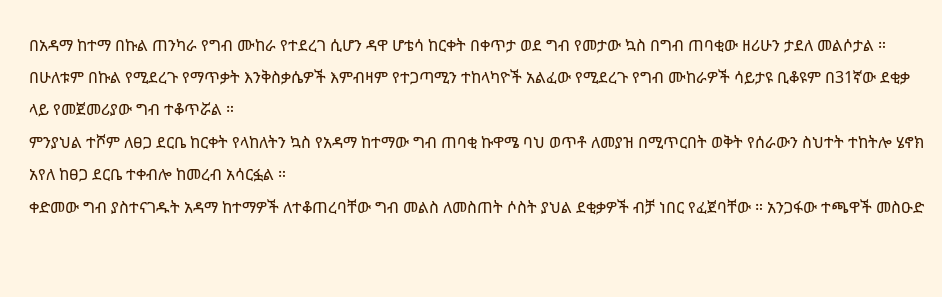በአዳማ ከተማ በኩል ጠንካራ የግብ ሙከራ የተደረገ ሲሆን ዳዋ ሆቴሳ ከርቀት በቀጥታ ወደ ግብ የመታው ኳስ በግብ ጠባቂው ዘሪሁን ታደለ መልሶታል ።
በሁለቱም በኩል የሚደረጉ የማጥቃት እንቅስቃሴዎች እምብዛም የተጋጣሚን ተከላካዮች አልፈው የሚደረጉ የግብ ሙከራዎች ሳይታዩ ቢቆዩም በ31ኛው ደቂቃ ላይ የመጀመሪያው ግብ ተቆጥሯል ።
ምንያህል ተሾም ለፀጋ ደርቤ ከርቀት የላከለትን ኳስ የአዳማ ከተማው ግብ ጠባቂ ኩዋሜ ባህ ወጥቶ ለመያዝ በሚጥርበት ወቅት የሰራውን ስህተት ተከትሎ ሄኖክ አየለ ከፀጋ ደርቤ ተቀብሎ ከመረብ አሳርፏል ።
ቀድመው ግብ ያስተናገዱት አዳማ ከተማዎች ለተቆጠረባቸው ግብ መልስ ለመስጠት ሶስት ያህል ደቂቃዎች ብቻ ነበር የፈጀባቸው ። አንጋፋው ተጫዋች መስዑድ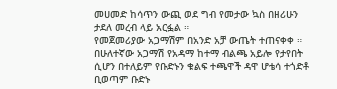መሀመድ ከሳጥን ውጪ ወደ ግብ የመታው ኳስ በዘሪሁን ታደለ መረብ ላይ አርፏል ።
የመጀመሪያው አጋማሽም በአንድ አቻ ውጤት ተጠናቀቀ ።
በሁለተኛው አጋማሽ የአዳማ ከተማ ብልጫ አይሎ የታየበት ሲሆን በተለይም የቡድኑን ቁልፍ ተጫዋች ዳዋ ሆቴሳ ተጎድቶ ቢወጣም ቡድኑ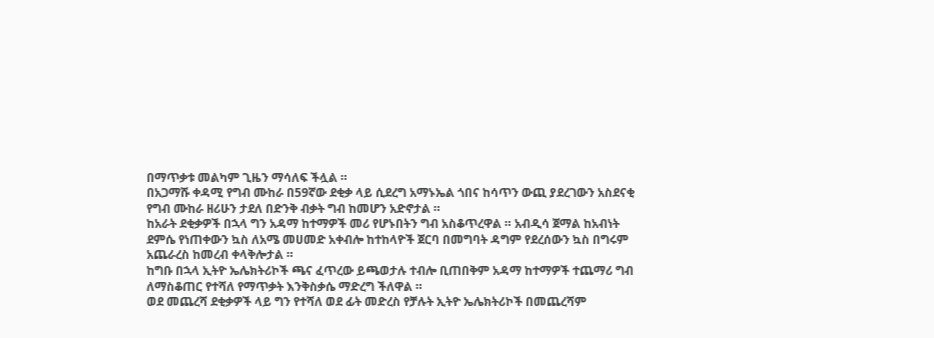በማጥቃቱ መልካም ጊዜን ማሳለፍ ችሏል ።
በአጋማሹ ቀዳሚ የግብ ሙከራ በ59ኛው ደቂቃ ላይ ሲደረግ አማኑኤል ጎበና ከሳጥን ውጪ ያደረገውን አስደናቂ የግብ ሙከራ ዘሪሁን ታደለ በድንቅ ብቃት ግብ ከመሆን አድኖታል ።
ከአራት ደቂቃዎች በኋላ ግን አዳማ ከተማዎች መሪ የሆኑበትን ግብ አስቆጥረዋል ። አብዲሳ ጀማል ከአብነት ደምሴ የነጠቀውን ኳስ ለአሜ መሀመድ አቀብሎ ከተከላዮች ጀርባ በመግባት ዳግም የደረሰውን ኳስ በግሩም አጨራረስ ከመረብ ቀላቅሎታል ።
ከግቡ በኋላ ኢትዮ ኤሌክትሪኮች ጫና ፈጥረው ይጫወታሉ ተብሎ ቢጠበቅም አዳማ ከተማዎች ተጨማሪ ግብ ለማስቆጠር የተሻለ የማጥቃት እንቅስቃሴ ማድረግ ችለዋል ።
ወደ መጨረሻ ደቂቃዎች ላይ ግን የተሻለ ወደ ፊት መድረስ የቻሉት ኢትዮ ኤሌክትሪኮች በመጨረሻም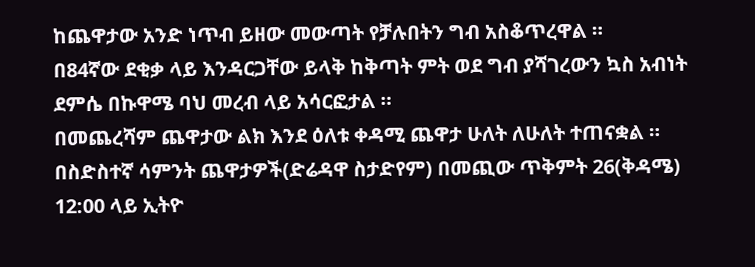ከጨዋታው አንድ ነጥብ ይዘው መውጣት የቻሉበትን ግብ አስቆጥረዋል ።
በ84ኛው ደቂቃ ላይ እንዳርጋቸው ይላቅ ከቅጣት ምት ወደ ግብ ያሻገረውን ኳስ አብነት ደምሴ በኩዋሜ ባህ መረብ ላይ አሳርፎታል ።
በመጨረሻም ጨዋታው ልክ እንደ ዕለቱ ቀዳሚ ጨዋታ ሁለት ለሁለት ተጠናቋል ።
በስድስተኛ ሳምንት ጨዋታዎች(ድሬዳዋ ስታድየም) በመጪው ጥቅምት 26(ቅዳሜ) 12:00 ላይ ኢትዮ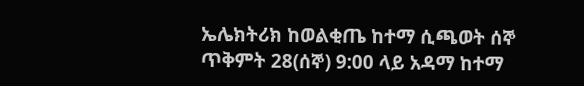ኤሌክትሪክ ከወልቂጤ ከተማ ሲጫወት ሰኞ ጥቅምት 28(ሰኞ) 9:00 ላይ አዳማ ከተማ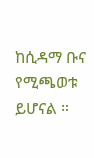ከሲዳማ ቡና የሚጫወቱ ይሆናል ።